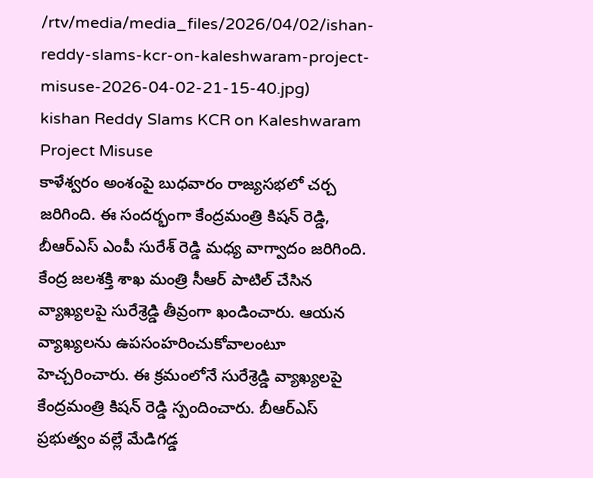/rtv/media/media_files/2026/04/02/ishan-reddy-slams-kcr-on-kaleshwaram-project-misuse-2026-04-02-21-15-40.jpg)
kishan Reddy Slams KCR on Kaleshwaram Project Misuse
కాళేశ్వరం అంశంపై బుధవారం రాజ్యసభలో చర్చ జరిగింది. ఈ సందర్భంగా కేంద్రమంత్రి కిషన్ రెడ్డి, బీఆర్ఎస్ ఎంపీ సురేశ్ రెడ్డి మధ్య వాగ్వాదం జరిగింది. కేంద్ర జలశక్తి శాఖ మంత్రి సీఆర్ పాటిల్ చేసిన వ్యాఖ్యలపై సురేశ్రెడ్డి తీవ్రంగా ఖండించారు. ఆయన వ్యాఖ్యలను ఉపసంహరించుకోవాలంటూ హెచ్చరించారు. ఈ క్రమంలోనే సురేశ్రెడ్డి వ్యాఖ్యలపై కేంద్రమంత్రి కిషన్ రెడ్డి స్పందించారు. బీఆర్ఎస్ ప్రభుత్వం వల్లే మేడిగడ్డ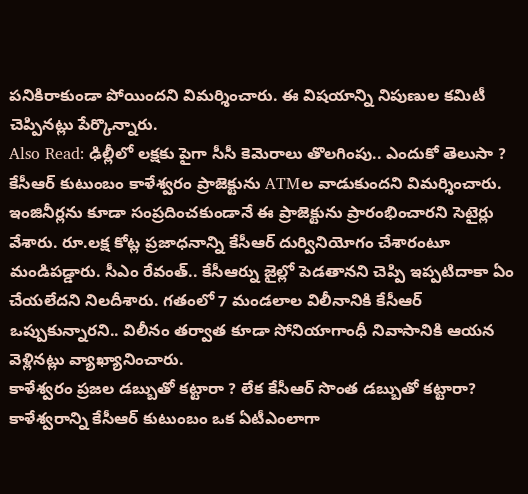పనికిరాకుండా పోయిందని విమర్శించారు. ఈ విషయాన్ని నిపుణుల కమిటీ చెప్పినట్లు పేర్కొన్నారు.
Also Read: ఢిల్లీలో లక్షకు పైగా సీసీ కెమెరాలు తొలగింపు.. ఎందుకో తెలుసా ?
కేసీఆర్ కుటుంబం కాళేశ్వరం ప్రాజెక్టును ATMల వాడుకుందని విమర్శించారు. ఇంజినీర్లను కూడా సంప్రదించకుండానే ఈ ప్రాజెక్టును ప్రారంభించారని సెటైర్లు వేశారు. రూ.లక్ష కోట్ల ప్రజాధనాన్ని కేసీఆర్ దుర్వినియోగం చేశారంటూ మండిపడ్డారు. సీఎం రేవంత్.. కేసీఆర్ను జైల్లో పెడతానని చెప్పి ఇప్పటిదాకా ఏం చేయలేదని నిలదీశారు. గతంలో 7 మండలాల విలీనానికి కేసీఆర్ ఒప్పుకున్నారని.. విలీనం తర్వాత కూడా సోనియాగాంధీ నివాసానికి ఆయన వెళ్లినట్లు వ్యాఖ్యానించారు.
కాళేశ్వరం ప్రజల డబ్బుతో కట్టారా ? లేక కేసీఆర్ సొంత డబ్బుతో కట్టారా? కాళేశ్వరాన్ని కేసీఆర్ కుటుంబం ఒక ఏటీఎంలాగా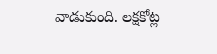వాడుకుంది. లక్షకోట్ల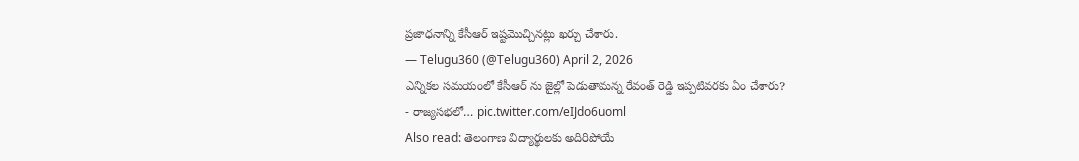ప్రజాధనాన్ని కేసీఆర్ ఇష్టమొచ్చినట్లు ఖర్చు చేశారు.
— Telugu360 (@Telugu360) April 2, 2026
ఎన్నికల సమయంలో కేసీఆర్ ను జైల్లో పెడుతామన్న రేవంత్ రెడ్డి ఇప్పటివరకు ఏం చేశారు?
- రాజ్యసభలో… pic.twitter.com/eIJdo6uoml
Also read: తెలంగాణ విద్యార్థులకు అదిరిపోయే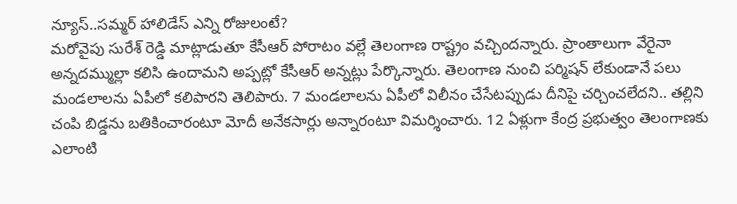న్యూస్..సమ్మర్ హాలిడేస్ ఎన్ని రోజులంటే?
మరోవైపు సురేశ్ రెడ్డి మాట్లాడుతూ కేసీఆర్ పోరాటం వల్లే తెలంగాణ రాష్ట్రం వచ్చిందన్నారు. ప్రాంతాలుగా వేరైనా అన్నదమ్ముల్లా కలిసి ఉందామని అప్పట్లో కేసీఆర్ అన్నట్లు పేర్కొన్నారు. తెలంగాణ నుంచి పర్మిషన్ లేకుండానే పలు మండలాలను ఏపీలో కలిపారని తెలిపారు. 7 మండలాలను ఏపీలో విలీనం చేసేటప్పుడు దీనిపై చర్చించలేదని.. తల్లిని చంపి బిడ్డను బతికించారంటూ మోదీ అనేకసార్లు అన్నారంటూ విమర్శించారు. 12 ఏళ్లుగా కేంద్ర ప్రభుత్వం తెలంగాణకు ఎలాంటి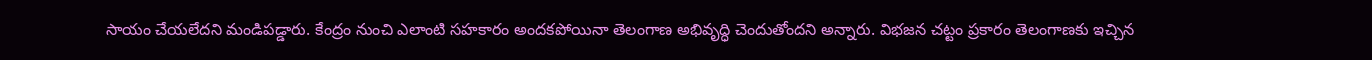సాయం చేయలేదని మండిపడ్డారు. కేంద్రం నుంచి ఎలాంటి సహకారం అందకపోయినా తెలంగాణ అభివృద్ధి చెందుతోందని అన్నారు. విభజన చట్టం ప్రకారం తెలంగాణకు ఇచ్చిన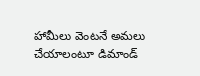హామీలు వెంటనే అమలు చేయాలంటూ డిమాండ్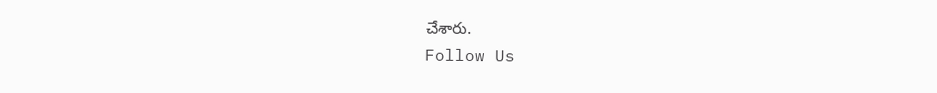చేశారు.
Follow Us